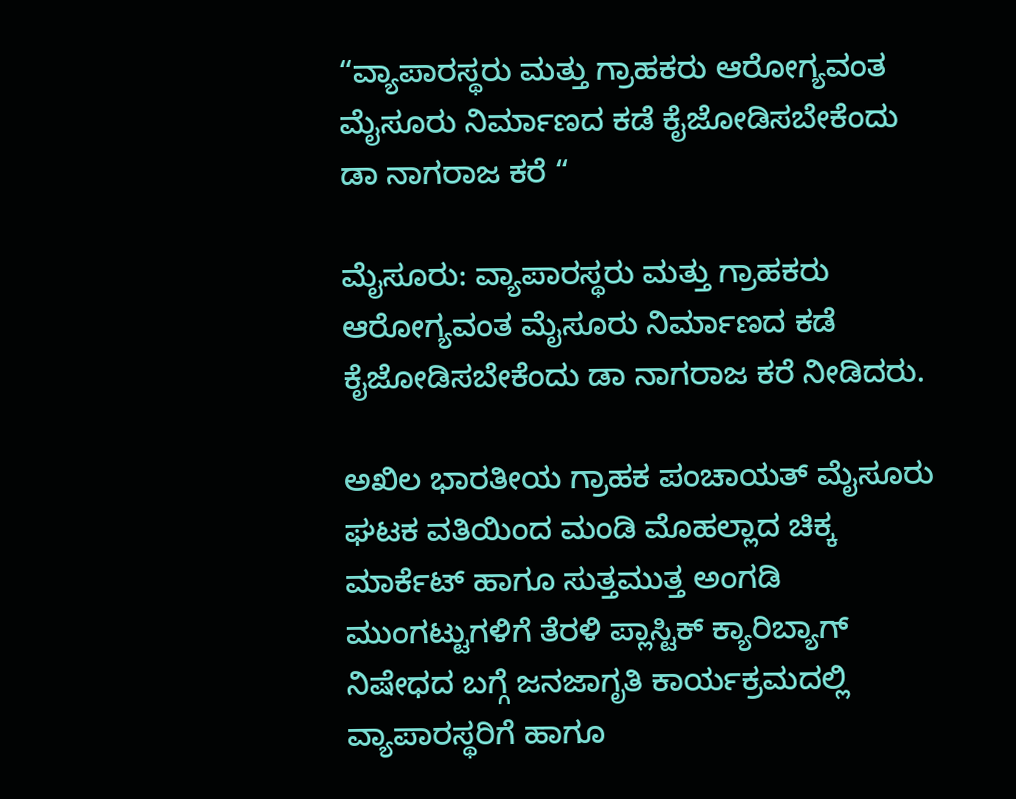“ವ್ಯಾಪಾರಸ್ಥರು ಮತ್ತು ಗ್ರಾಹಕರು ಆರೋಗ್ಯವಂತ ಮೈಸೂರು ನಿರ್ಮಾಣದ ಕಡೆ ಕೈಜೋಡಿಸಬೇಕೆಂದು ಡಾ ನಾಗರಾಜ ಕರೆ “

ಮೈಸೂರು: ವ್ಯಾಪಾರಸ್ಥರು ಮತ್ತು ಗ್ರಾಹಕರು ಆರೋಗ್ಯವಂತ ಮೈಸೂರು ನಿರ್ಮಾಣದ ಕಡೆ ಕೈಜೋಡಿಸಬೇಕೆಂದು ಡಾ ನಾಗರಾಜ ಕರೆ ನೀಡಿದರು.

ಅಖಿಲ ಭಾರತೀಯ ಗ್ರಾಹಕ ಪಂಚಾಯತ್ ಮೈಸೂರು ಘಟಕ ವತಿಯಿಂದ ಮಂಡಿ ಮೊಹಲ್ಲಾದ ಚಿಕ್ಕ ಮಾರ್ಕೆಟ್ ಹಾಗೂ ಸುತ್ತಮುತ್ತ ಅಂಗಡಿ ಮುಂಗಟ್ಟುಗಳಿಗೆ ತೆರಳಿ ಪ್ಲಾಸ್ಟಿಕ್ ಕ್ಯಾರಿಬ್ಯಾಗ್ ನಿಷೇಧದ ಬಗ್ಗೆ ಜನಜಾಗೃತಿ ಕಾರ್ಯಕ್ರಮದಲ್ಲಿ ವ್ಯಾಪಾರಸ್ಥರಿಗೆ ಹಾಗೂ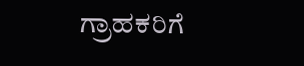ಗ್ರಾಹಕರಿಗೆ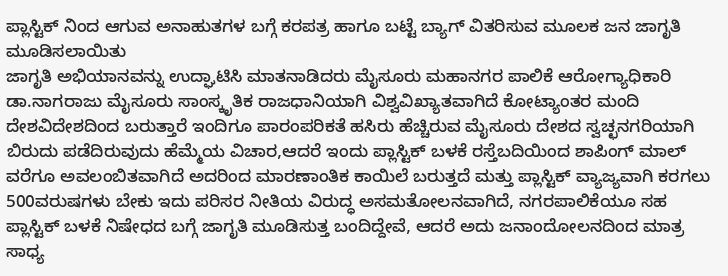ಪ್ಲಾಸ್ಟಿಕ್ ನಿಂದ ಆಗುವ ಅನಾಹುತಗಳ ಬಗ್ಗೆ ಕರಪತ್ರ ಹಾಗೂ ಬಟ್ಟೆ ಬ್ಯಾಗ್ ವಿತರಿಸುವ ಮೂಲಕ ಜನ ಜಾಗೃತಿ ಮೂಡಿಸಲಾಯಿತು
ಜಾಗೃತಿ ಅಭಿಯಾನವನ್ನು ಉದ್ಘಾಟಿಸಿ ಮಾತನಾಡಿದರು ಮೈಸೂರು ಮಹಾನಗರ ಪಾಲಿಕೆ ಆರೋಗ್ಯಾಧಿಕಾರಿ ಡಾ.ನಾಗರಾಜು ಮೈಸೂರು ಸಾಂಸ್ಕೃತಿಕ ರಾಜಧಾನಿಯಾಗಿ ವಿಶ್ವವಿಖ್ಯಾತವಾಗಿದೆ ಕೋಟ್ಯಾಂತರ ಮಂದಿ ದೇಶವಿದೇಶದಿಂದ ಬರುತ್ತಾರೆ ಇಂದಿಗೂ ಪಾರಂಪರಿಕತೆ ಹಸಿರು ಹೆಚ್ಚಿರುವ ಮೈಸೂರು ದೇಶದ ಸ್ವಚ್ಛನಗರಿಯಾಗಿ ಬಿರುದು ಪಡೆದಿರುವುದು ಹೆಮ್ಮೆಯ ವಿಚಾರ,ಆದರೆ ಇಂದು ಪ್ಲಾಸ್ಟಿಕ್ ಬಳಕೆ ರಸ್ತೆಬದಿಯಿಂದ ಶಾಪಿಂಗ್ ಮಾಲ್ ವರೆಗೂ ಅವಲಂಬಿತವಾಗಿದೆ ಅದರಿಂದ ಮಾರಣಾಂತಿಕ ಕಾಯಿಲೆ ಬರುತ್ತದೆ ಮತ್ತು ಪ್ಲಾಸ್ಟಿಕ್ ವ್ಯಾಜ್ಯವಾಗಿ ಕರಗಲು 500ವರುಷಗಳು ಬೇಕು ಇದು ಪರಿಸರ ನೀತಿಯ ವಿರುದ್ಧ ಅಸಮತೋಲನವಾಗಿದೆ, ನಗರಪಾಲಿಕೆಯೂ ಸಹ ಪ್ಲಾಸ್ಟಿಕ್ ಬಳಕೆ ನಿಷೇಧದ ಬಗ್ಗೆ ಜಾಗೃತಿ ಮೂಡಿಸುತ್ತ ಬಂದಿದ್ದೇವೆ, ಆದರೆ ಅದು ಜನಾಂದೋಲನದಿಂದ ಮಾತ್ರ ಸಾಧ್ಯ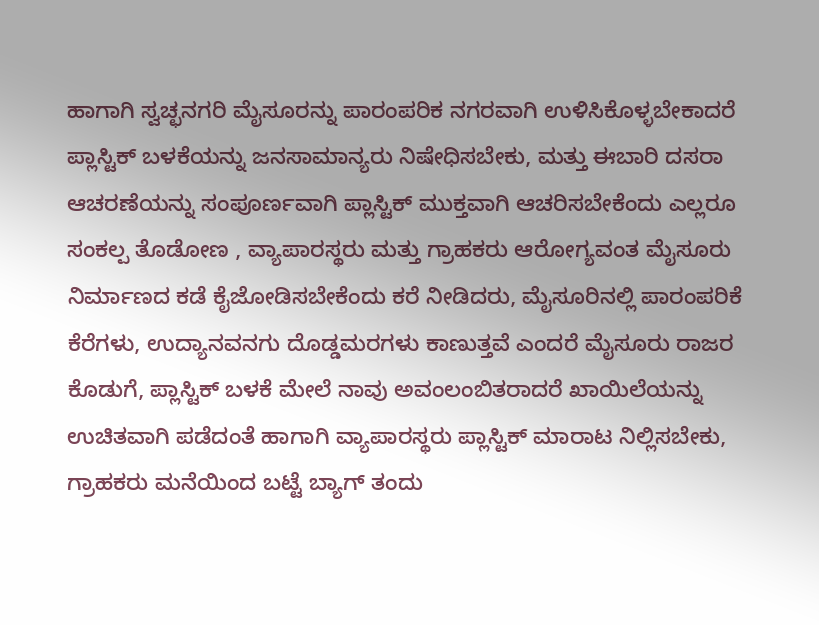ಹಾಗಾಗಿ ಸ್ವಚ್ಛನಗರಿ ಮೈಸೂರನ್ನು ಪಾರಂಪರಿಕ ನಗರವಾಗಿ ಉಳಿಸಿಕೊಳ್ಳಬೇಕಾದರೆ ಪ್ಲಾಸ್ಟಿಕ್ ಬಳಕೆಯನ್ನು ಜನಸಾಮಾನ್ಯರು ನಿಷೇಧಿಸಬೇಕು, ಮತ್ತು ಈಬಾರಿ ದಸರಾ ಆಚರಣೆಯನ್ನು ಸಂಪೂರ್ಣವಾಗಿ ಪ್ಲಾಸ್ಟಿಕ್ ಮುಕ್ತವಾಗಿ ಆಚರಿಸಬೇಕೆಂದು ಎಲ್ಲರೂ ಸಂಕಲ್ಪ ತೊಡೋಣ , ವ್ಯಾಪಾರಸ್ಥರು ಮತ್ತು ಗ್ರಾಹಕರು ಆರೋಗ್ಯವಂತ ಮೈಸೂರು ನಿರ್ಮಾಣದ ಕಡೆ ಕೈಜೋಡಿಸಬೇಕೆಂದು ಕರೆ ನೀಡಿದರು, ಮೈಸೂರಿನಲ್ಲಿ ಪಾರಂಪರಿಕೆ ಕೆರೆಗಳು, ಉದ್ಯಾನವನಗು ದೊಡ್ಡಮರಗಳು ಕಾಣುತ್ತವೆ ಎಂದರೆ ಮೈಸೂರು ರಾಜರ ಕೊಡುಗೆ, ಪ್ಲಾಸ್ಟಿಕ್ ಬಳಕೆ ಮೇಲೆ ನಾವು ಅವಂಲಂಬಿತರಾದರೆ ಖಾಯಿಲೆಯನ್ನು ಉಚಿತವಾಗಿ ಪಡೆದಂತೆ ಹಾಗಾಗಿ ವ್ಯಾಪಾರಸ್ಥರು ಪ್ಲಾಸ್ಟಿಕ್ ಮಾರಾಟ ನಿಲ್ಲಿಸಬೇಕು,
ಗ್ರಾಹಕರು ಮನೆಯಿಂದ ಬಟ್ಟೆ ಬ್ಯಾಗ್ ತಂದು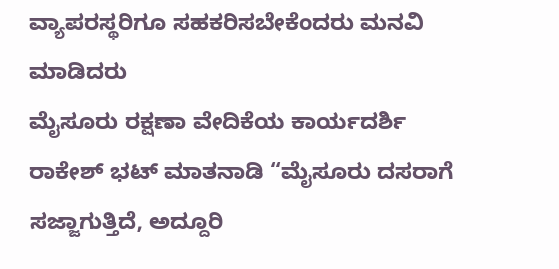ವ್ಯಾಪರಸ್ಥರಿಗೂ ಸಹಕರಿಸಬೇಕೆಂದರು ಮನವಿ ಮಾಡಿದರು
ಮೈಸೂರು ರಕ್ಷಣಾ ವೇದಿಕೆಯ ಕಾರ್ಯದರ್ಶಿ ರಾಕೇಶ್ ಭಟ್ ಮಾತನಾಡಿ “ಮೈಸೂರು ದಸರಾಗೆ ಸಜ್ಜಾಗುತ್ತಿದೆ, ಅದ್ದೂರಿ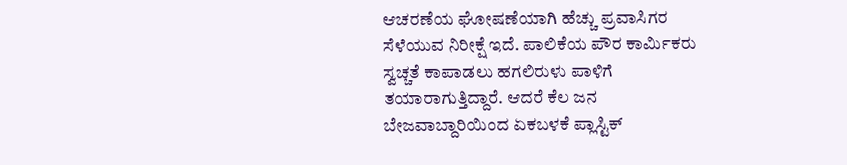ಆಚರಣೆಯ ಘೋಷಣೆಯಾಗಿ ಹೆಚ್ಚು ಪ್ರವಾಸಿಗರ ಸೆಳೆಯುವ ನಿರೀಕ್ಷೆ ಇದೆ. ಪಾಲಿಕೆಯ ಪೌರ ಕಾರ್ಮಿಕರು ಸ್ವಚ್ಚತೆ ಕಾಪಾಡಲು ಹಗಲಿರುಳು ಪಾಳಿಗೆ ತಯಾರಾಗುತ್ತಿದ್ದಾರೆ. ಆದರೆ ಕೆಲ ಜನ ಬೇಜವಾಬ್ದಾರಿಯಿಂದ ಏಕಬಳಕೆ ಪ್ಲಾಸ್ಟಿಕ್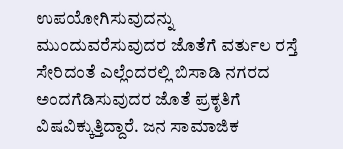ಉಪಯೋಗಿಸುವುದನ್ನು ಮುಂದುವರೆಸುವುದರ ಜೊತೆಗೆ ವರ್ತುಲ ರಸ್ತೆ ಸೇರಿದಂತೆ ಎಲ್ಲೆಂದರಲ್ಲಿ ಬಿಸಾಡಿ ನಗರದ ಅಂದಗೆಡಿಸುವುದರ ಜೊತೆ ಪ್ರಕೃತಿಗೆ ವಿಷವಿಕ್ಕುತ್ತಿದ್ದಾರೆ. ಜನ ಸಾಮಾಜಿಕ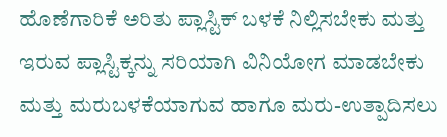ಹೊಣೆಗಾರಿಕೆ ಅರಿತು ಪ್ಲಾಸ್ಟಿಕ್ ಬಳಕೆ ನಿಲ್ಲಿಸಬೇಕು ಮತ್ತು ಇರುವ ಪ್ಲಾಸ್ಟಿಕ್ಕನ್ನು ಸರಿಯಾಗಿ ವಿನಿಯೋಗ ಮಾಡಬೇಕು ಮತ್ತು ಮರುಬಳಕೆಯಾಗುವ ಹಾಗೂ ಮರು-ಉತ್ಪಾದಿಸಲು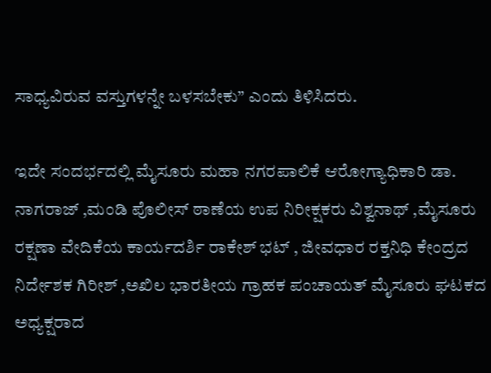ಸಾಧ್ಯವಿರುವ ವಸ್ತುಗಳನ್ನೇ ಬಳಸಬೇಕು” ಎಂದು ತಿಳಿಸಿದರು.

ಇದೇ ಸಂದರ್ಭದಲ್ಲಿ ಮೈಸೂರು ಮಹಾ ನಗರಪಾಲಿಕೆ ಆರೋಗ್ಯಾಧಿಕಾರಿ ಡಾ. ನಾಗರಾಜ್ ,ಮಂಡಿ ಪೊಲೀಸ್ ಠಾಣೆಯ ಉಪ ನಿರೀಕ್ಷಕರು ವಿಶ್ವನಾಥ್ ,ಮೈಸೂರು ರಕ್ಷಣಾ ವೇದಿಕೆಯ ಕಾರ್ಯದರ್ಶಿ ರಾಕೇಶ್ ಭಟ್ , ಜೀವಧಾರ ರಕ್ತನಿಧಿ ಕೇಂದ್ರದ ನಿರ್ದೇಶಕ ಗಿರೀಶ್ ,ಅಖಿಲ ಭಾರತೀಯ ಗ್ರಾಹಕ ಪಂಚಾಯತ್ ಮೈಸೂರು ಘಟಕದ ಅಧ್ಯಕ್ಷರಾದ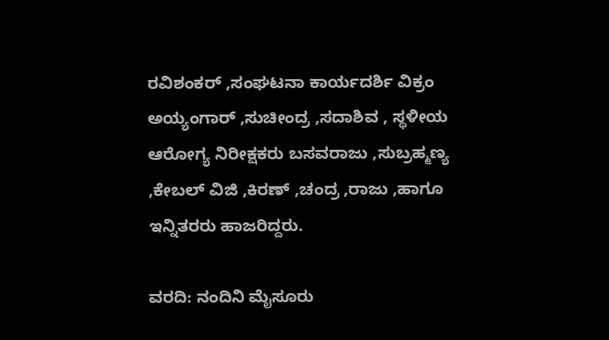ರವಿಶಂಕರ್ ,ಸಂಘಟನಾ ಕಾರ್ಯದರ್ಶಿ ವಿಕ್ರಂ ಅಯ್ಯಂಗಾರ್ ,ಸುಚೀಂದ್ರ ,ಸದಾಶಿವ , ಸ್ಥಳೀಯ ಆರೋಗ್ಯ ನಿರೀಕ್ಷಕರು ಬಸವರಾಜು ,ಸುಬ್ರಹ್ಮಣ್ಯ ,ಕೇಬಲ್ ವಿಜಿ ,ಕಿರಣ್ ,ಚಂದ್ರ ,ರಾಜು ,ಹಾಗೂ ಇನ್ನಿತರರು ಹಾಜರಿದ್ದರು.

ವರದಿ: ನಂದಿನಿ ಮೈಸೂರು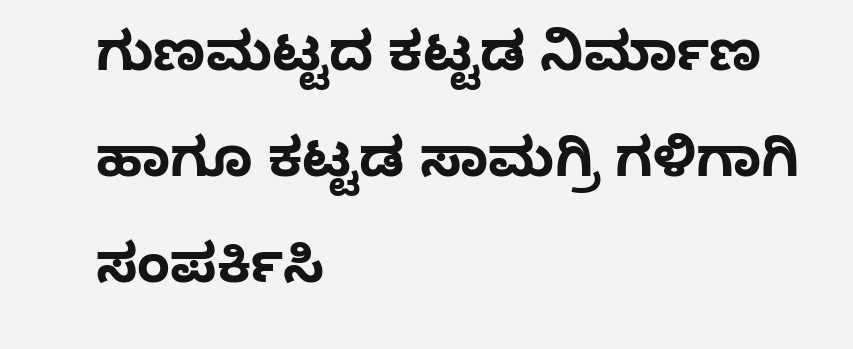ಗುಣಮಟ್ಟದ ಕಟ್ಟಡ ನಿರ್ಮಾಣ ಹಾಗೂ ಕಟ್ಟಡ ಸಾಮಗ್ರಿ ಗಳಿಗಾಗಿ ಸಂಪರ್ಕಿಸಿ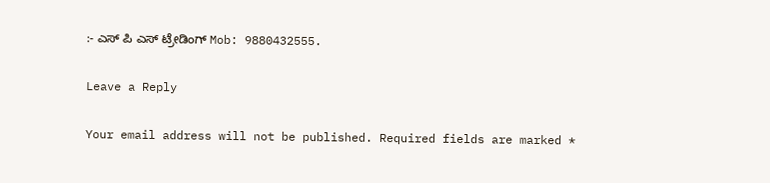:- ಎಸ್ ಪಿ ಎಸ್ ಟ್ರೇಡಿಂಗ್ Mob: 9880432555.

Leave a Reply

Your email address will not be published. Required fields are marked *